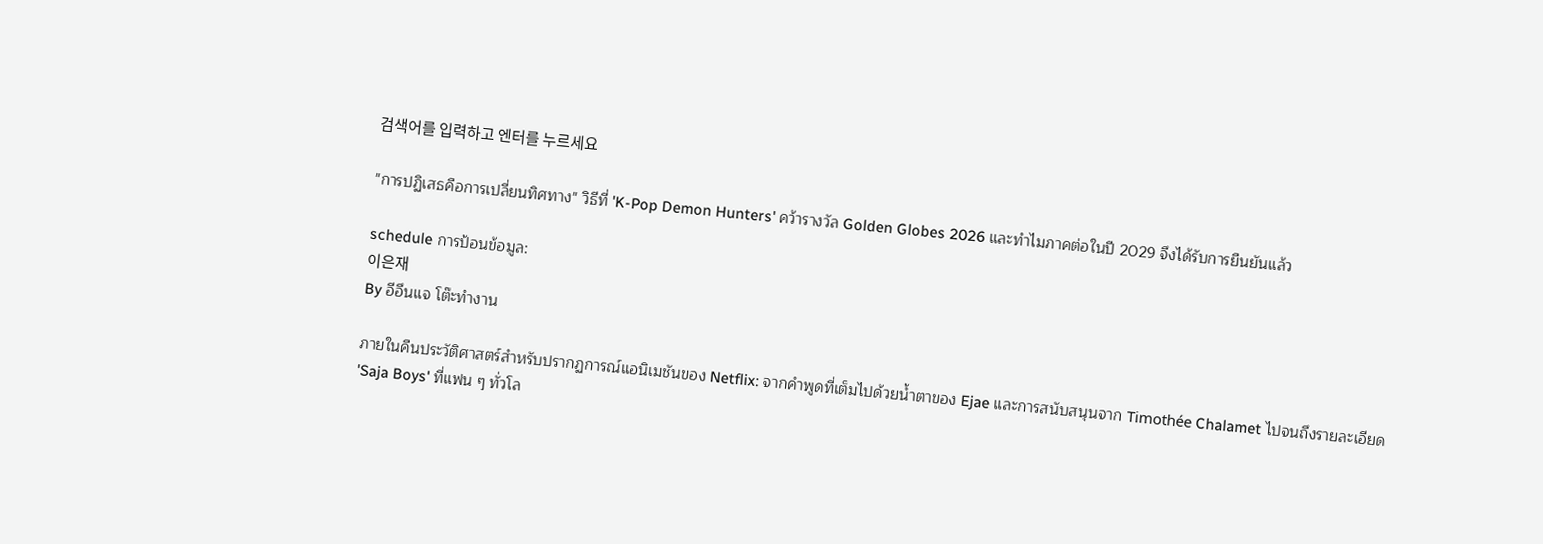검색어를 입력하고 엔터를 누르세요

"การปฏิเสธคือการเปลี่ยนทิศทาง" วิธีที่ 'K-Pop Demon Hunters' คว้ารางวัล Golden Globes 2026 และทำไมภาคต่อในปี 2029 จึงได้รับการยืนยันแล้ว

schedule การป้อนข้อมูล:
이은재
By อีอึนแจ โต๊ะทำงาน

ภายในคืนประวัติศาสตร์สำหรับปรากฏการณ์แอนิเมชันของ Netflix: จากคำพูดที่เต็มไปด้วยน้ำตาของ Ejae และการสนับสนุนจาก Timothée Chalamet ไปจนถึงรายละเอียด 'Saja Boys' ที่แฟน ๆ ทั่วโล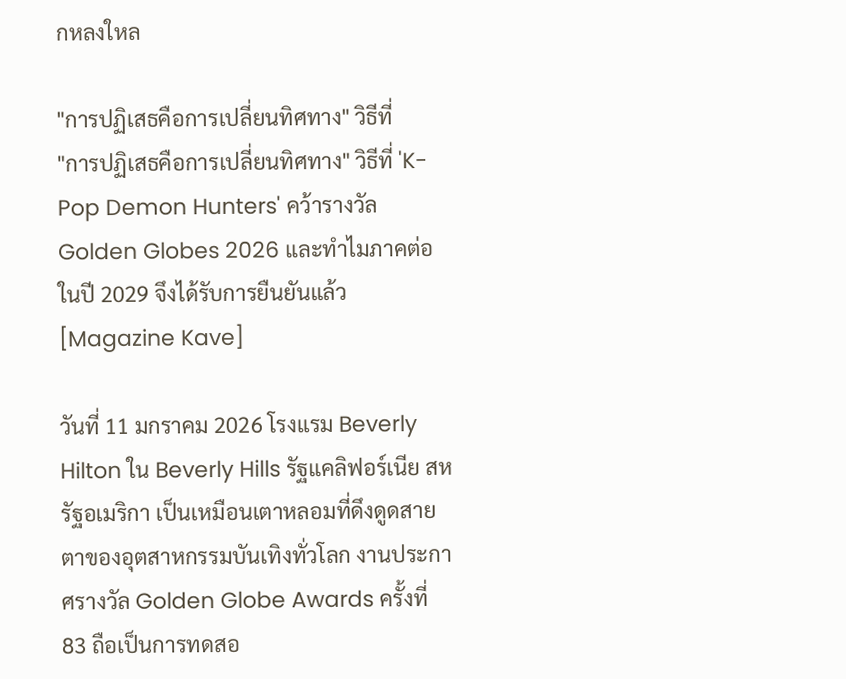กหลงใหล

"การปฏิเสธคือการเปลี่ยนทิศทาง" วิธีที่
"การปฏิเสธคือการเปลี่ยนทิศทาง" วิธีที่ 'K-Pop Demon Hunters' คว้ารางวัล Golden Globes 2026 และทำไมภาคต่อในปี 2029 จึงได้รับการยืนยันแล้ว [Magazine Kave]

วันที่ 11 มกราคม 2026 โรงแรม Beverly Hilton ใน Beverly Hills รัฐแคลิฟอร์เนีย สหรัฐอเมริกา เป็นเหมือนเตาหลอมที่ดึงดูดสายตาของอุตสาหกรรมบันเทิงทั่วโลก งานประกาศรางวัล Golden Globe Awards ครั้งที่ 83 ถือเป็นการทดสอ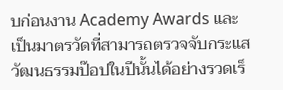บก่อนงาน Academy Awards และเป็นมาตรวัดที่สามารถตรวจจับกระแสวัฒนธรรมป๊อปในปีนั้นได้อย่างรวดเร็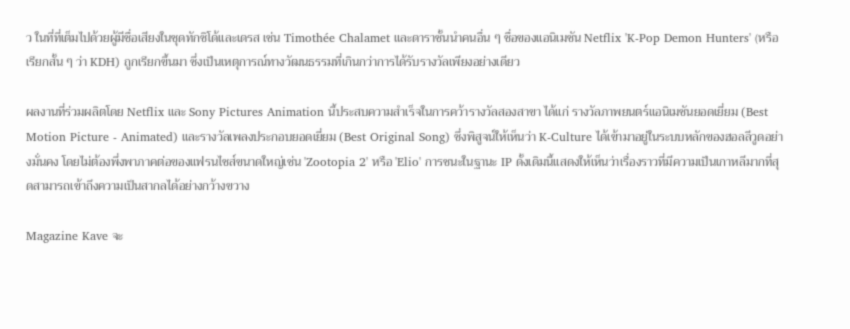ว ในที่ที่เต็มไปด้วยผู้มีชื่อเสียงในชุดทักซิโด้และเดรส เช่น Timothée Chalamet และดาราชั้นนำคนอื่น ๆ ชื่อของแอนิเมชัน Netflix 'K-Pop Demon Hunters' (หรือเรียกสั้น ๆ ว่า KDH) ถูกเรียกขึ้นมา ซึ่งเป็นเหตุการณ์ทางวัฒนธรรมที่เกินกว่าการได้รับรางวัลเพียงอย่างเดียว

ผลงานที่ร่วมผลิตโดย Netflix และ Sony Pictures Animation นี้ประสบความสำเร็จในการคว้ารางวัลสองสาขา ได้แก่ รางวัลภาพยนตร์แอนิเมชันยอดเยี่ยม (Best Motion Picture - Animated) และรางวัลเพลงประกอบยอดเยี่ยม (Best Original Song) ซึ่งพิสูจน์ให้เห็นว่า K-Culture ได้เข้ามาอยู่ในระบบหลักของฮอลลีวูดอย่างมั่นคง โดยไม่ต้องพึ่งพาภาคต่อของแฟรนไชส์ขนาดใหญ่เช่น 'Zootopia 2' หรือ 'Elio' การชนะในฐานะ IP ดั้งเดิมนี้แสดงให้เห็นว่าเรื่องราวที่มีความเป็นเกาหลีมากที่สุดสามารถเข้าถึงความเป็นสากลได้อย่างกว้างขวาง

Magazine Kave จะ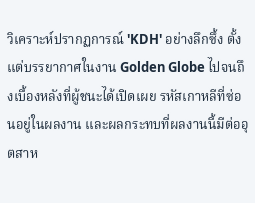วิเคราะห์ปรากฏการณ์ 'KDH' อย่างลึกซึ้ง ตั้งแต่บรรยากาศในงาน Golden Globe ไปจนถึงเบื้องหลังที่ผู้ชนะได้เปิดเผย รหัสเกาหลีที่ซ่อนอยู่ในผลงาน และผลกระทบที่ผลงานนี้มีต่ออุตสาห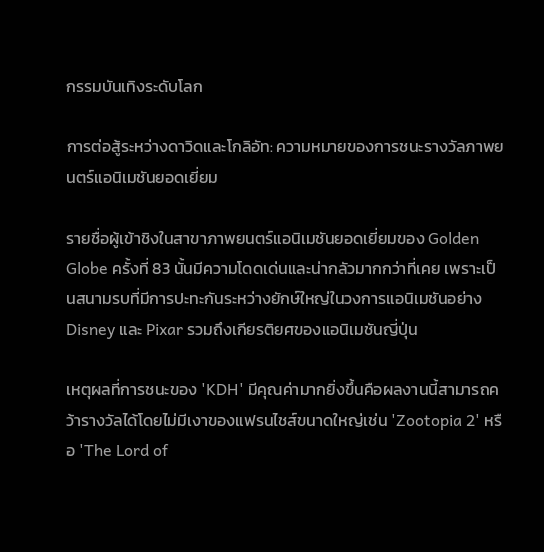กรรมบันเทิงระดับโลก

การต่อสู้ระหว่างดาวิดและโกลิอัท: ความหมายของการชนะรางวัลภาพยนตร์แอนิเมชันยอดเยี่ยม

รายชื่อผู้เข้าชิงในสาขาภาพยนตร์แอนิเมชันยอดเยี่ยมของ Golden Globe ครั้งที่ 83 นั้นมีความโดดเด่นและน่ากลัวมากกว่าที่เคย เพราะเป็นสนามรบที่มีการปะทะกันระหว่างยักษ์ใหญ่ในวงการแอนิเมชันอย่าง Disney และ Pixar รวมถึงเกียรติยศของแอนิเมชันญี่ปุ่น

เหตุผลที่การชนะของ 'KDH' มีคุณค่ามากยิ่งขึ้นคือผลงานนี้สามารถคว้ารางวัลได้โดยไม่มีเงาของแฟรนไชส์ขนาดใหญ่เช่น 'Zootopia 2' หรือ 'The Lord of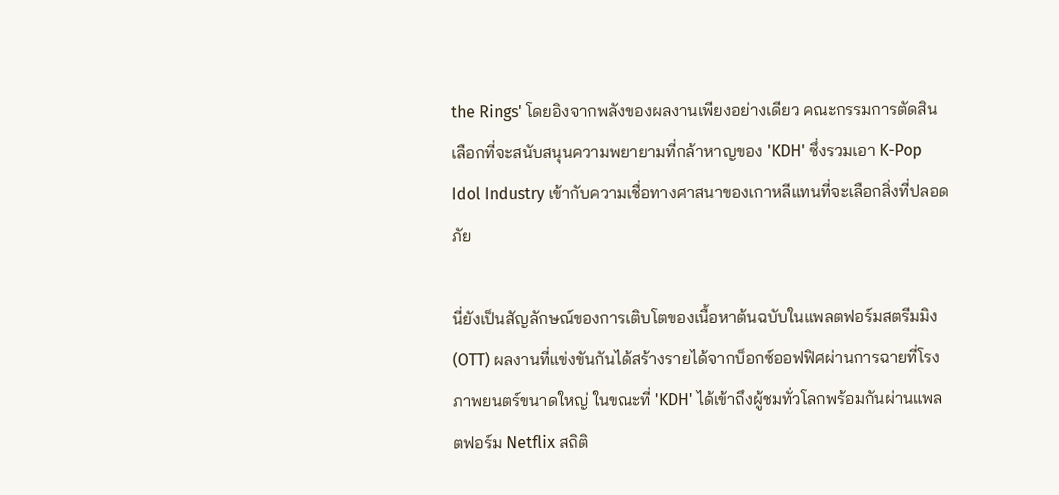the Rings' โดยอิงจากพลังของผลงานเพียงอย่างเดียว คณะกรรมการตัดสินเลือกที่จะสนับสนุนความพยายามที่กล้าหาญของ 'KDH' ซึ่งรวมเอา K-Pop Idol Industry เข้ากับความเชื่อทางศาสนาของเกาหลีแทนที่จะเลือกสิ่งที่ปลอดภัย

นี่ยังเป็นสัญลักษณ์ของการเติบโตของเนื้อหาต้นฉบับในแพลตฟอร์มสตรีมมิง (OTT) ผลงานที่แข่งขันกันได้สร้างรายได้จากบ็อกซ์ออฟฟิศผ่านการฉายที่โรงภาพยนตร์ขนาดใหญ่ ในขณะที่ 'KDH' ได้เข้าถึงผู้ชมทั่วโลกพร้อมกันผ่านแพลตฟอร์ม Netflix สถิติ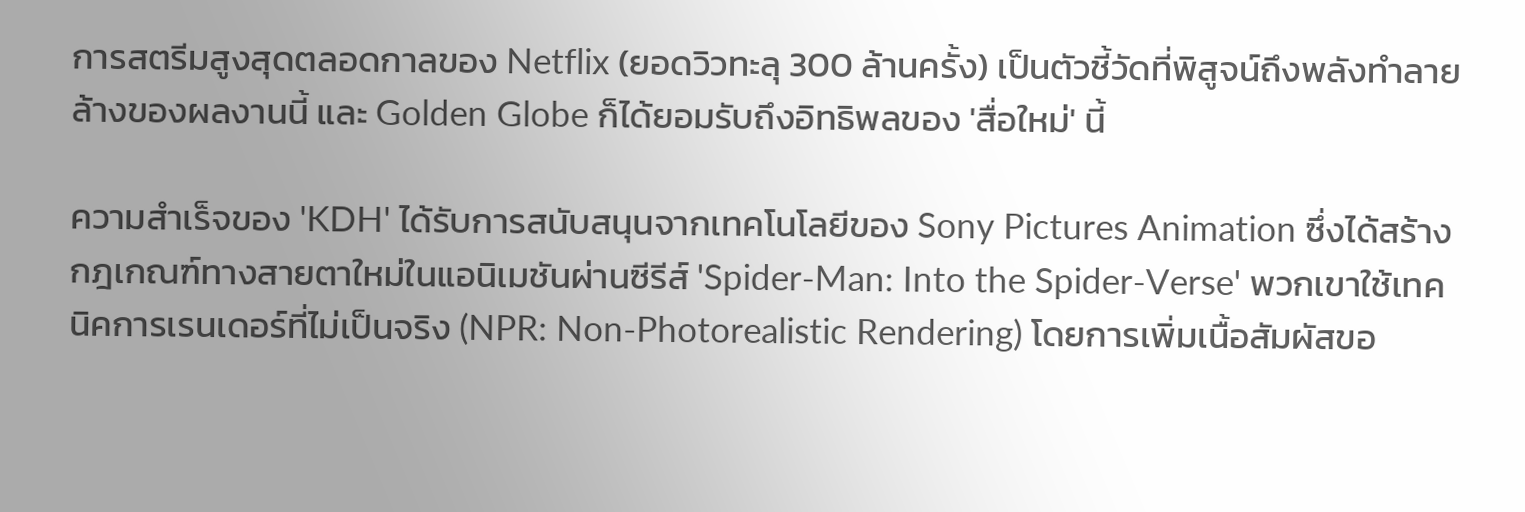การสตรีมสูงสุดตลอดกาลของ Netflix (ยอดวิวทะลุ 300 ล้านครั้ง) เป็นตัวชี้วัดที่พิสูจน์ถึงพลังทำลายล้างของผลงานนี้ และ Golden Globe ก็ได้ยอมรับถึงอิทธิพลของ 'สื่อใหม่' นี้

ความสำเร็จของ 'KDH' ได้รับการสนับสนุนจากเทคโนโลยีของ Sony Pictures Animation ซึ่งได้สร้างกฎเกณฑ์ทางสายตาใหม่ในแอนิเมชันผ่านซีรีส์ 'Spider-Man: Into the Spider-Verse' พวกเขาใช้เทคนิคการเรนเดอร์ที่ไม่เป็นจริง (NPR: Non-Photorealistic Rendering) โดยการเพิ่มเนื้อสัมผัสขอ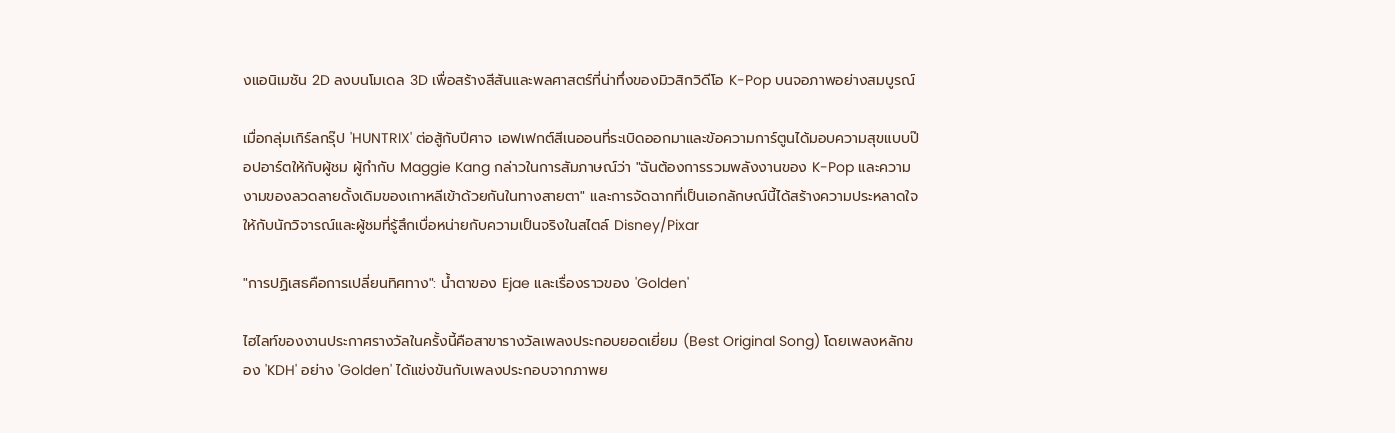งแอนิเมชัน 2D ลงบนโมเดล 3D เพื่อสร้างสีสันและพลศาสตร์ที่น่าทึ่งของมิวสิกวิดีโอ K-Pop บนจอภาพอย่างสมบูรณ์

เมื่อกลุ่มเกิร์ลกรุ๊ป 'HUNTRIX' ต่อสู้กับปีศาจ เอฟเฟกต์สีเนออนที่ระเบิดออกมาและข้อความการ์ตูนได้มอบความสุขแบบป๊อปอาร์ตให้กับผู้ชม ผู้กำกับ Maggie Kang กล่าวในการสัมภาษณ์ว่า "ฉันต้องการรวมพลังงานของ K-Pop และความงามของลวดลายดั้งเดิมของเกาหลีเข้าด้วยกันในทางสายตา" และการจัดฉากที่เป็นเอกลักษณ์นี้ได้สร้างความประหลาดใจให้กับนักวิจารณ์และผู้ชมที่รู้สึกเบื่อหน่ายกับความเป็นจริงในสไตล์ Disney/Pixar

"การปฏิเสธคือการเปลี่ยนทิศทาง": น้ำตาของ Ejae และเรื่องราวของ 'Golden'

ไฮไลท์ของงานประกาศรางวัลในครั้งนี้คือสาขารางวัลเพลงประกอบยอดเยี่ยม (Best Original Song) โดยเพลงหลักของ 'KDH' อย่าง 'Golden' ได้แข่งขันกับเพลงประกอบจากภาพย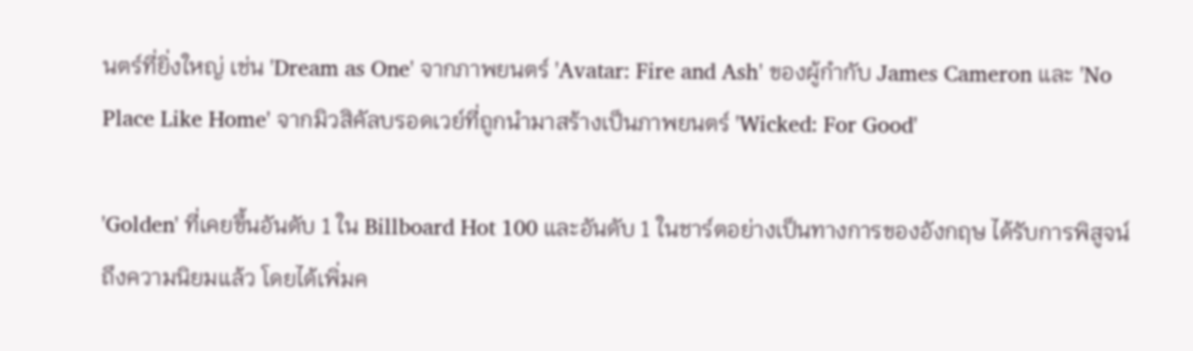นตร์ที่ยิ่งใหญ่ เช่น 'Dream as One' จากภาพยนตร์ 'Avatar: Fire and Ash' ของผู้กำกับ James Cameron และ 'No Place Like Home' จากมิวสิคัลบรอดเวย์ที่ถูกนำมาสร้างเป็นภาพยนตร์ 'Wicked: For Good'

'Golden' ที่เคยขึ้นอันดับ 1 ใน Billboard Hot 100 และอันดับ 1 ในชาร์ตอย่างเป็นทางการของอังกฤษ ได้รับการพิสูจน์ถึงความนิยมแล้ว โดยได้เพิ่มค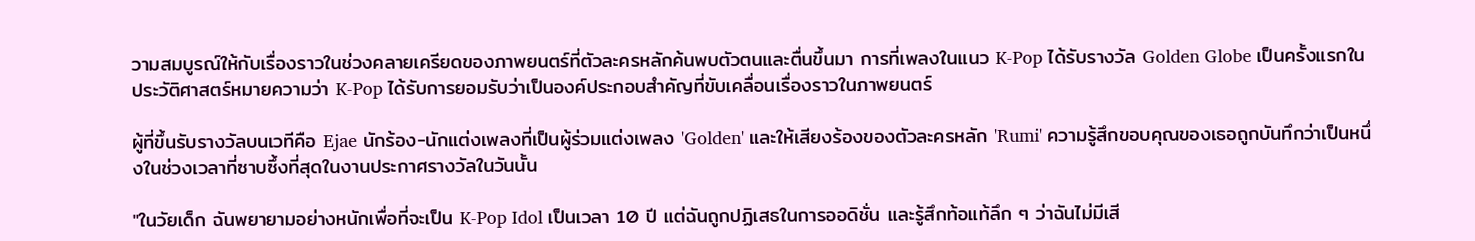วามสมบูรณ์ให้กับเรื่องราวในช่วงคลายเครียดของภาพยนตร์ที่ตัวละครหลักค้นพบตัวตนและตื่นขึ้นมา การที่เพลงในแนว K-Pop ได้รับรางวัล Golden Globe เป็นครั้งแรกในประวัติศาสตร์หมายความว่า K-Pop ได้รับการยอมรับว่าเป็นองค์ประกอบสำคัญที่ขับเคลื่อนเรื่องราวในภาพยนตร์

ผู้ที่ขึ้นรับรางวัลบนเวทีคือ Ejae นักร้อง-นักแต่งเพลงที่เป็นผู้ร่วมแต่งเพลง 'Golden' และให้เสียงร้องของตัวละครหลัก 'Rumi' ความรู้สึกขอบคุณของเธอถูกบันทึกว่าเป็นหนึ่งในช่วงเวลาที่ซาบซึ้งที่สุดในงานประกาศรางวัลในวันนั้น

"ในวัยเด็ก ฉันพยายามอย่างหนักเพื่อที่จะเป็น K-Pop Idol เป็นเวลา 10 ปี แต่ฉันถูกปฏิเสธในการออดิชั่น และรู้สึกท้อแท้ลึก ๆ ว่าฉันไม่มีเสี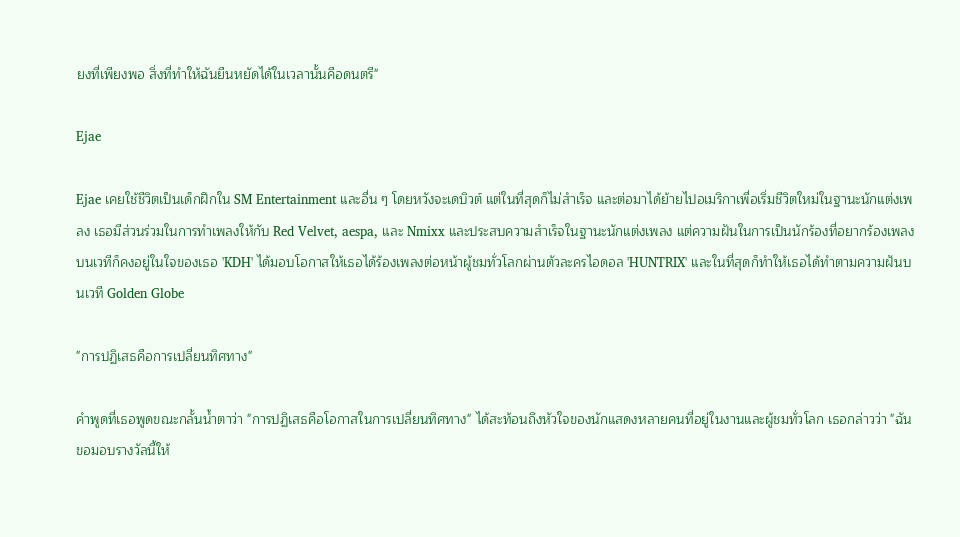ยงที่เพียงพอ สิ่งที่ทำให้ฉันยืนหยัดได้ในเวลานั้นคือดนตรี"

Ejae

Ejae เคยใช้ชีวิตเป็นเด็กฝึกใน SM Entertainment และอื่น ๆ โดยหวังจะเดบิวต์ แต่ในที่สุดก็ไม่สำเร็จ และต่อมาได้ย้ายไปอเมริกาเพื่อเริ่มชีวิตใหม่ในฐานะนักแต่งเพลง เธอมีส่วนร่วมในการทำเพลงให้กับ Red Velvet, aespa, และ Nmixx และประสบความสำเร็จในฐานะนักแต่งเพลง แต่ความฝันในการเป็นนักร้องที่อยากร้องเพลงบนเวทีก็คงอยู่ในใจของเธอ 'KDH' ได้มอบโอกาสให้เธอได้ร้องเพลงต่อหน้าผู้ชมทั่วโลกผ่านตัวละครไอดอล 'HUNTRIX' และในที่สุดก็ทำให้เธอได้ทำตามความฝันบนเวที Golden Globe

"การปฏิเสธคือการเปลี่ยนทิศทาง"

คำพูดที่เธอพูดขณะกลั้นน้ำตาว่า "การปฏิเสธคือโอกาสในการเปลี่ยนทิศทาง" ได้สะท้อนถึงหัวใจของนักแสดงหลายคนที่อยู่ในงานและผู้ชมทั่วโลก เธอกล่าวว่า "ฉันขอมอบรางวัลนี้ให้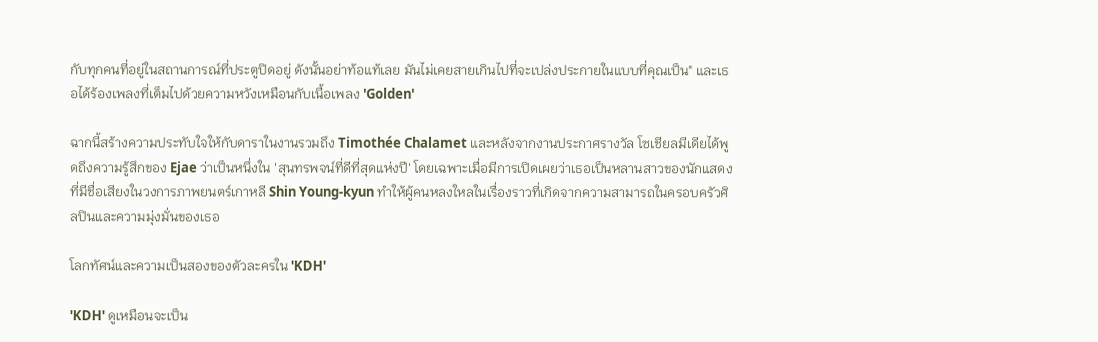กับทุกคนที่อยู่ในสถานการณ์ที่ประตูปิดอยู่ ดังนั้นอย่าท้อแท้เลย มันไม่เคยสายเกินไปที่จะเปล่งประกายในแบบที่คุณเป็น" และเธอได้ร้องเพลงที่เต็มไปด้วยความหวังเหมือนกับเนื้อเพลง 'Golden'

ฉากนี้สร้างความประทับใจให้กับดาราในงานรวมถึง Timothée Chalamet และหลังจากงานประกาศรางวัล โซเชียลมีเดียได้พูดถึงความรู้สึกของ Ejae ว่าเป็นหนึ่งใน 'สุนทรพจน์ที่ดีที่สุดแห่งปี' โดยเฉพาะเมื่อมีการเปิดเผยว่าเธอเป็นหลานสาวของนักแสดงที่มีชื่อเสียงในวงการภาพยนตร์เกาหลี Shin Young-kyun ทำให้ผู้คนหลงใหลในเรื่องราวที่เกิดจากความสามารถในครอบครัวศิลปินและความมุ่งมั่นของเธอ

โลกทัศน์และความเป็นสองของตัวละครใน 'KDH'

'KDH' ดูเหมือนจะเป็น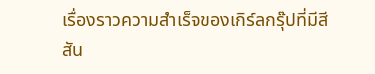เรื่องราวความสำเร็จของเกิร์ลกรุ๊ปที่มีสีสัน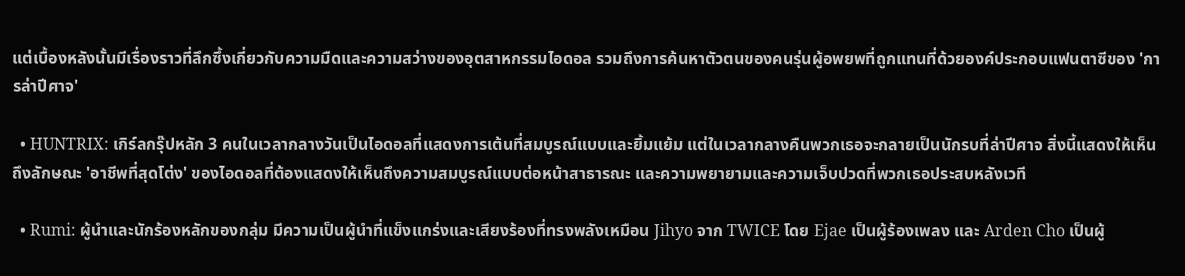แต่เบื้องหลังนั้นมีเรื่องราวที่ลึกซึ้งเกี่ยวกับความมืดและความสว่างของอุตสาหกรรมไอดอล รวมถึงการค้นหาตัวตนของคนรุ่นผู้อพยพที่ถูกแทนที่ด้วยองค์ประกอบแฟนตาซีของ 'การล่าปีศาจ'

  • HUNTRIX: เกิร์ลกรุ๊ปหลัก 3 คนในเวลากลางวันเป็นไอดอลที่แสดงการเต้นที่สมบูรณ์แบบและยิ้มแย้ม แต่ในเวลากลางคืนพวกเธอจะกลายเป็นนักรบที่ล่าปีศาจ สิ่งนี้แสดงให้เห็นถึงลักษณะ 'อาชีพที่สุดโต่ง' ของไอดอลที่ต้องแสดงให้เห็นถึงความสมบูรณ์แบบต่อหน้าสาธารณะ และความพยายามและความเจ็บปวดที่พวกเธอประสบหลังเวที

  • Rumi: ผู้นำและนักร้องหลักของกลุ่ม มีความเป็นผู้นำที่แข็งแกร่งและเสียงร้องที่ทรงพลังเหมือน Jihyo จาก TWICE โดย Ejae เป็นผู้ร้องเพลง และ Arden Cho เป็นผู้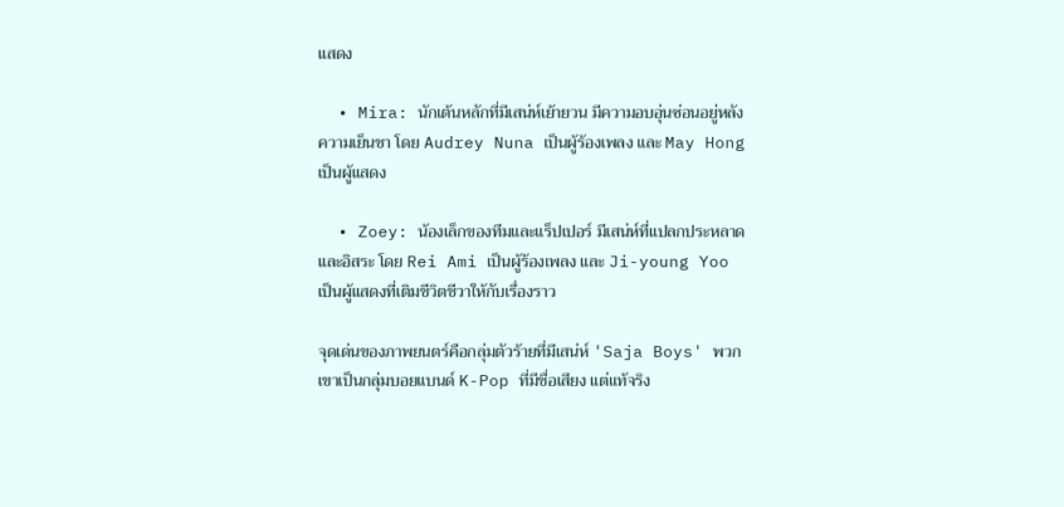แสดง

  • Mira: นักเต้นหลักที่มีเสน่ห์เย้ายวน มีความอบอุ่นซ่อนอยู่หลังความเย็นชา โดย Audrey Nuna เป็นผู้ร้องเพลง และ May Hong เป็นผู้แสดง

  • Zoey: น้องเล็กของทีมและแร็ปเปอร์ มีเสน่ห์ที่แปลกประหลาดและอิสระ โดย Rei Ami เป็นผู้ร้องเพลง และ Ji-young Yoo เป็นผู้แสดงที่เติมชีวิตชีวาให้กับเรื่องราว

จุดเด่นของภาพยนตร์คือกลุ่มตัวร้ายที่มีเสน่ห์ 'Saja Boys' พวกเขาเป็นกลุ่มบอยแบนด์ K-Pop ที่มีชื่อเสียง แต่แท้จริง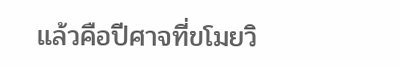แล้วคือปีศาจที่ขโมยวิ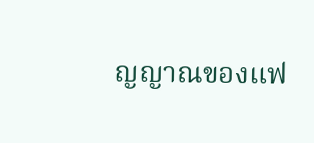ญญาณของแฟ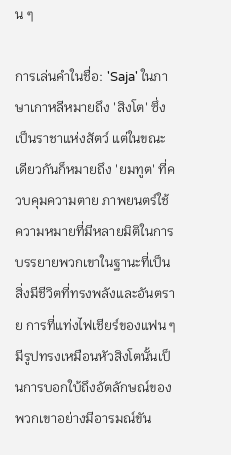น ๆ

การเล่นคำในชื่อ: 'Saja' ในภาษาเกาหลีหมายถึง 'สิงโต' ซึ่งเป็นราชาแห่งสัตว์ แต่ในขณะเดียวกันก็หมายถึง 'ยมทูต' ที่ควบคุมความตาย ภาพยนตร์ใช้ความหมายที่มีหลายมิติในการบรรยายพวกเขาในฐานะที่เป็นสิ่งมีชีวิตที่ทรงพลังและอันตราย การที่แท่งไฟเชียร์ของแฟน ๆ มีรูปทรงเหมือนหัวสิงโตนั้นเป็นการบอกใบ้ถึงอัตลักษณ์ของพวกเขาอย่างมีอารมณ์ขัน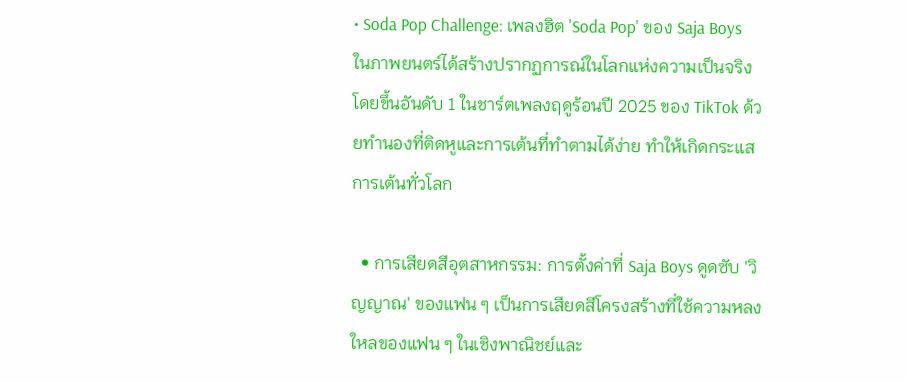• Soda Pop Challenge: เพลงฮิต 'Soda Pop' ของ Saja Boys ในภาพยนตร์ได้สร้างปรากฏการณ์ในโลกแห่งความเป็นจริง โดยขึ้นอันดับ 1 ในชาร์ตเพลงฤดูร้อนปี 2025 ของ TikTok ด้วยทำนองที่ติดหูและการเต้นที่ทำตามได้ง่าย ทำให้เกิดกระแสการเต้นทั่วโลก

  • การเสียดสีอุตสาหกรรม: การตั้งค่าที่ Saja Boys ดูดซับ 'วิญญาณ' ของแฟน ๆ เป็นการเสียดสีโครงสร้างที่ใช้ความหลงใหลของแฟน ๆ ในเชิงพาณิชย์และ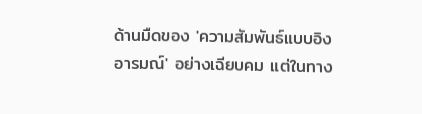ด้านมืดของ 'ความสัมพันธ์แบบอิงอารมณ์' อย่างเฉียบคม แต่ในทาง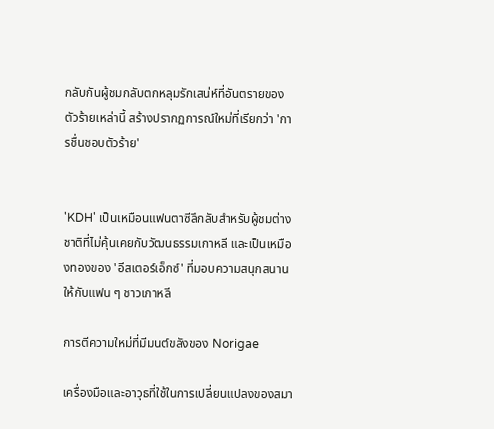กลับกันผู้ชมกลับตกหลุมรักเสน่ห์ที่อันตรายของตัวร้ายเหล่านี้ สร้างปรากฏการณ์ใหม่ที่เรียกว่า 'การชื่นชอบตัวร้าย'


'KDH' เป็นเหมือนแฟนตาซีลึกลับสำหรับผู้ชมต่างชาติที่ไม่คุ้นเคยกับวัฒนธรรมเกาหลี และเป็นเหมืองทองของ 'อีสเตอร์เอ็กซ์' ที่มอบความสนุกสนานให้กับแฟน ๆ ชาวเกาหลี

การตีความใหม่ที่มีมนต์ขลังของ Norigae

เครื่องมือและอาวุธที่ใช้ในการเปลี่ยนแปลงของสมา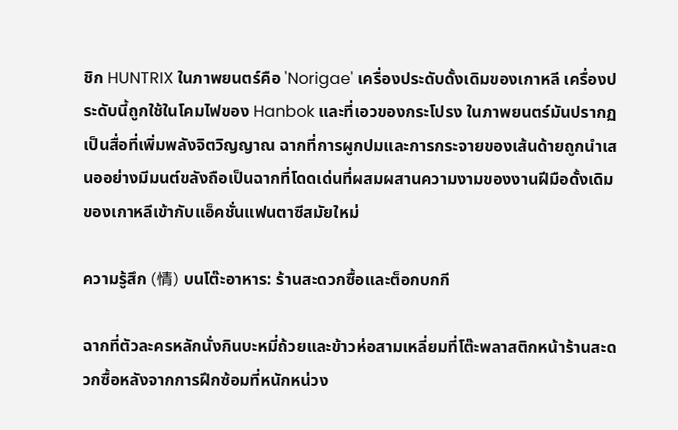ชิก HUNTRIX ในภาพยนตร์คือ 'Norigae' เครื่องประดับดั้งเดิมของเกาหลี เครื่องประดับนี้ถูกใช้ในโคมไฟของ Hanbok และที่เอวของกระโปรง ในภาพยนตร์มันปรากฏเป็นสื่อที่เพิ่มพลังจิตวิญญาณ ฉากที่การผูกปมและการกระจายของเส้นด้ายถูกนำเสนออย่างมีมนต์ขลังถือเป็นฉากที่โดดเด่นที่ผสมผสานความงามของงานฝีมือดั้งเดิมของเกาหลีเข้ากับแอ็คชั่นแฟนตาซีสมัยใหม่

ความรู้สึก (情) บนโต๊ะอาหาร: ร้านสะดวกซื้อและต็อกบกกี

ฉากที่ตัวละครหลักนั่งกินบะหมี่ถ้วยและข้าวห่อสามเหลี่ยมที่โต๊ะพลาสติกหน้าร้านสะดวกซื้อหลังจากการฝึกซ้อมที่หนักหน่วง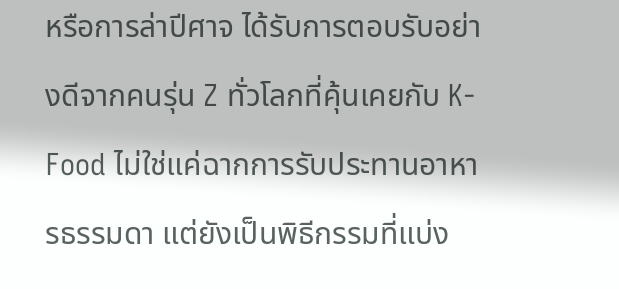หรือการล่าปีศาจ ได้รับการตอบรับอย่างดีจากคนรุ่น Z ทั่วโลกที่คุ้นเคยกับ K-Food ไม่ใช่แค่ฉากการรับประทานอาหารธรรมดา แต่ยังเป็นพิธีกรรมที่แบ่ง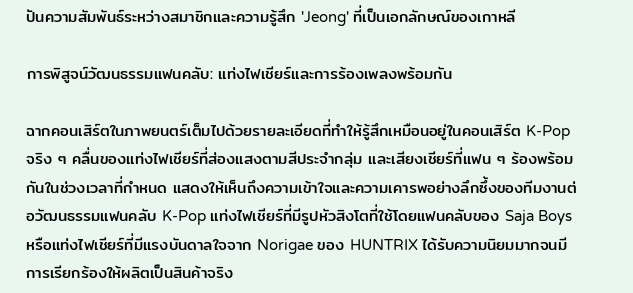ปันความสัมพันธ์ระหว่างสมาชิกและความรู้สึก 'Jeong' ที่เป็นเอกลักษณ์ของเกาหลี

การพิสูจน์วัฒนธรรมแฟนคลับ: แท่งไฟเชียร์และการร้องเพลงพร้อมกัน

ฉากคอนเสิร์ตในภาพยนตร์เต็มไปด้วยรายละเอียดที่ทำให้รู้สึกเหมือนอยู่ในคอนเสิร์ต K-Pop จริง ๆ คลื่นของแท่งไฟเชียร์ที่ส่องแสงตามสีประจำกลุ่ม และเสียงเชียร์ที่แฟน ๆ ร้องพร้อมกันในช่วงเวลาที่กำหนด แสดงให้เห็นถึงความเข้าใจและความเคารพอย่างลึกซึ้งของทีมงานต่อวัฒนธรรมแฟนคลับ K-Pop แท่งไฟเชียร์ที่มีรูปหัวสิงโตที่ใช้โดยแฟนคลับของ Saja Boys หรือแท่งไฟเชียร์ที่มีแรงบันดาลใจจาก Norigae ของ HUNTRIX ได้รับความนิยมมากจนมีการเรียกร้องให้ผลิตเป็นสินค้าจริง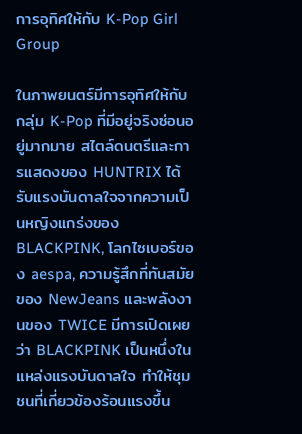การอุทิศให้กับ K-Pop Girl Group

ในภาพยนตร์มีการอุทิศให้กับกลุ่ม K-Pop ที่มีอยู่จริงซ่อนอยู่มากมาย สไตล์ดนตรีและการแสดงของ HUNTRIX ได้รับแรงบันดาลใจจากความเป็นหญิงแกร่งของ BLACKPINK, โลกไซเบอร์ของ aespa, ความรู้สึกที่ทันสมัยของ NewJeans และพลังงานของ TWICE มีการเปิดเผยว่า BLACKPINK เป็นหนึ่งในแหล่งแรงบันดาลใจ ทำให้ชุมชนที่เกี่ยวข้องร้อนแรงขึ้น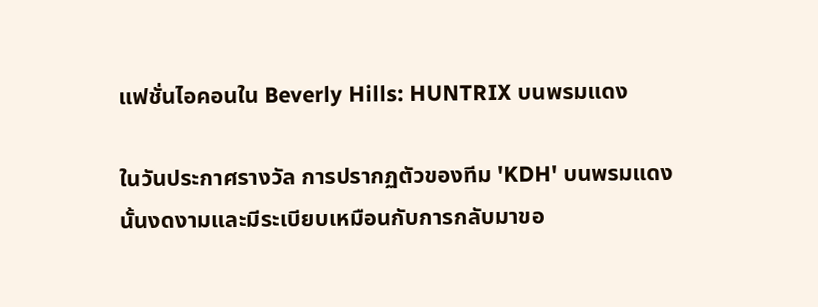แฟชั่นไอคอนใน Beverly Hills: HUNTRIX บนพรมแดง

ในวันประกาศรางวัล การปรากฏตัวของทีม 'KDH' บนพรมแดงนั้นงดงามและมีระเบียบเหมือนกับการกลับมาขอ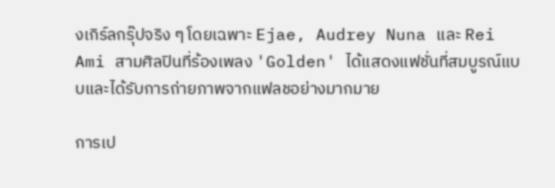งเกิร์ลกรุ๊ปจริง ๆ โดยเฉพาะ Ejae, Audrey Nuna และ Rei Ami สามศิลปินที่ร้องเพลง 'Golden' ได้แสดงแฟชั่นที่สมบูรณ์แบบและได้รับการถ่ายภาพจากแฟลชอย่างมากมาย

การเป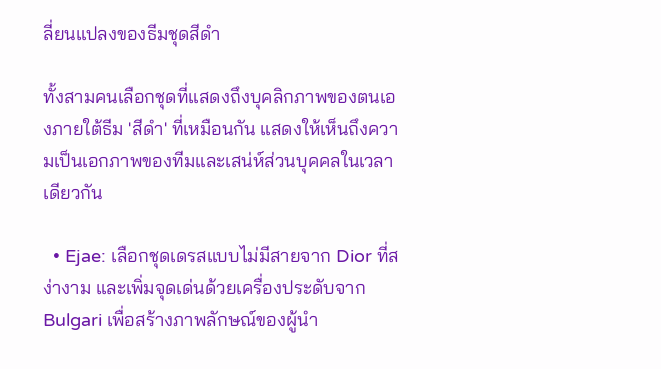ลี่ยนแปลงของธีมชุดสีดำ

ทั้งสามคนเลือกชุดที่แสดงถึงบุคลิกภาพของตนเองภายใต้ธีม 'สีดำ' ที่เหมือนกัน แสดงให้เห็นถึงความเป็นเอกภาพของทีมและเสน่ห์ส่วนบุคคลในเวลาเดียวกัน

  • Ejae: เลือกชุดเดรสแบบไม่มีสายจาก Dior ที่สง่างาม และเพิ่มจุดเด่นด้วยเครื่องประดับจาก Bulgari เพื่อสร้างภาพลักษณ์ของผู้นำ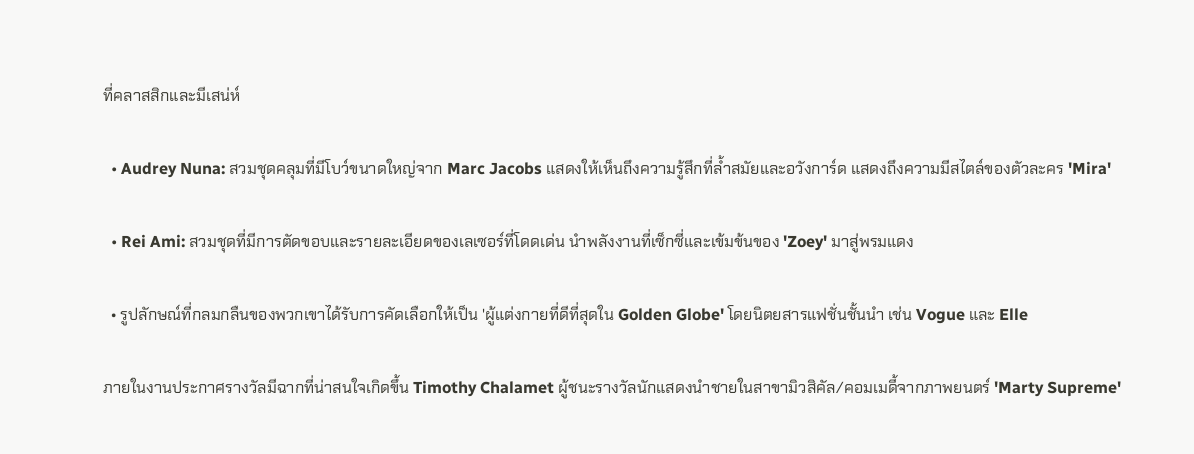ที่คลาสสิกและมีเสน่ห์

  • Audrey Nuna: สวมชุดคลุมที่มีโบว์ขนาดใหญ่จาก Marc Jacobs แสดงให้เห็นถึงความรู้สึกที่ล้ำสมัยและอวังการ์ด แสดงถึงความมีสไตล์ของตัวละคร 'Mira'

  • Rei Ami: สวมชุดที่มีการตัดขอบและรายละเอียดของเลเซอร์ที่โดดเด่น นำพลังงานที่เซ็กซี่และเข้มข้นของ 'Zoey' มาสู่พรมแดง

  • รูปลักษณ์ที่กลมกลืนของพวกเขาได้รับการคัดเลือกให้เป็น 'ผู้แต่งกายที่ดีที่สุดใน Golden Globe' โดยนิตยสารแฟชั่นชั้นนำ เช่น Vogue และ Elle

ภายในงานประกาศรางวัลมีฉากที่น่าสนใจเกิดขึ้น Timothy Chalamet ผู้ชนะรางวัลนักแสดงนำชายในสาขามิวสิคัล/คอมเมดี้จากภาพยนตร์ 'Marty Supreme'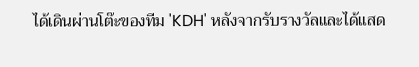ได้เดินผ่านโต๊ะของทีม 'KDH' หลังจากรับรางวัลและได้แสด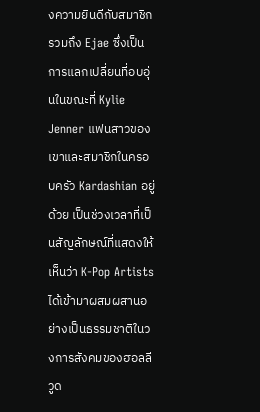งความยินดีกับสมาชิก รวมถึง Ejae ซึ่งเป็นการแลกเปลี่ยนที่อบอุ่นในขณะที่ Kylie Jenner แฟนสาวของเขาและสมาชิกในครอบครัว Kardashian อยู่ด้วย เป็นช่วงเวลาที่เป็นสัญลักษณ์ที่แสดงให้เห็นว่า K-Pop Artists ได้เข้ามาผสมผสานอย่างเป็นธรรมชาติในวงการสังคมของฮอลลีวูด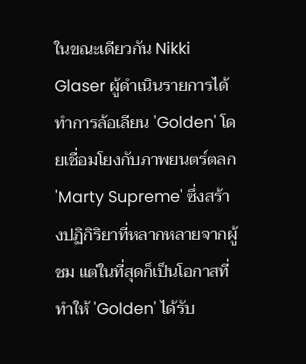ในขณะเดียวกัน Nikki Glaser ผู้ดำเนินรายการได้ทำการล้อเลียน 'Golden' โดยเชื่อมโยงกับภาพยนตร์ตลก 'Marty Supreme' ซึ่งสร้างปฏิกิริยาที่หลากหลายจากผู้ชม แต่ในที่สุดก็เป็นโอกาสที่ทำให้ 'Golden' ได้รับ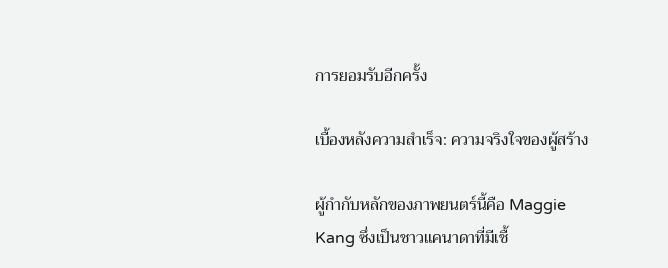การยอมรับอีกครั้ง

เบื้องหลังความสำเร็จ: ความจริงใจของผู้สร้าง

ผู้กำกับหลักของภาพยนตร์นี้คือ Maggie Kang ซึ่งเป็นชาวแคนาดาที่มีเชื้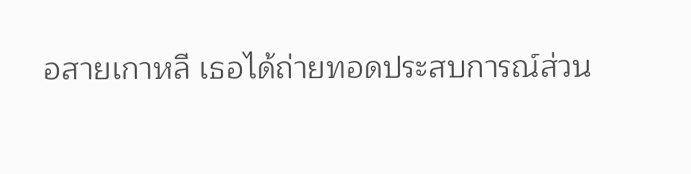อสายเกาหลี เธอได้ถ่ายทอดประสบการณ์ส่วน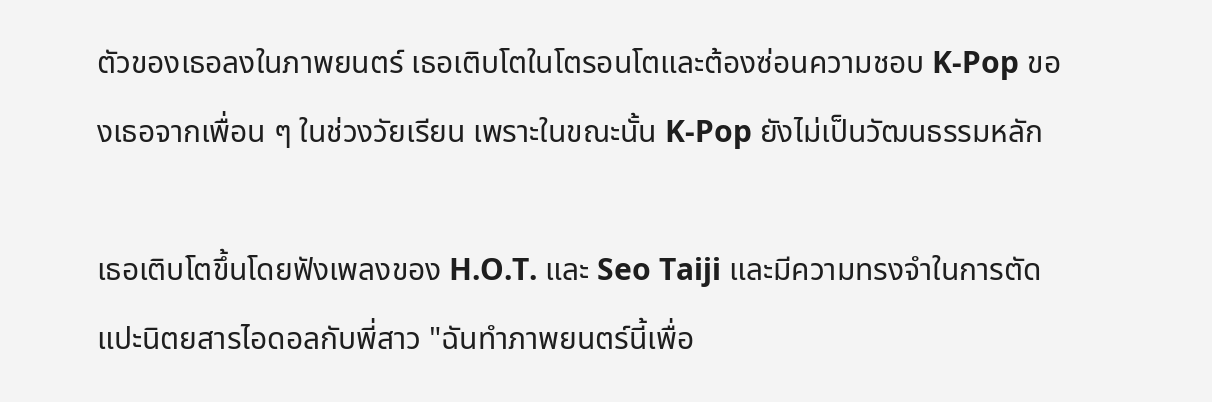ตัวของเธอลงในภาพยนตร์ เธอเติบโตในโตรอนโตและต้องซ่อนความชอบ K-Pop ของเธอจากเพื่อน ๆ ในช่วงวัยเรียน เพราะในขณะนั้น K-Pop ยังไม่เป็นวัฒนธรรมหลัก

เธอเติบโตขึ้นโดยฟังเพลงของ H.O.T. และ Seo Taiji และมีความทรงจำในการตัดแปะนิตยสารไอดอลกับพี่สาว "ฉันทำภาพยนตร์นี้เพื่อ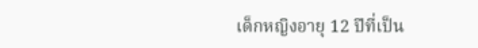เด็กหญิงอายุ 12 ปีที่เป็น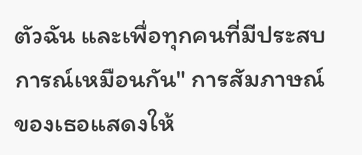ตัวฉัน และเพื่อทุกคนที่มีประสบการณ์เหมือนกัน" การสัมภาษณ์ของเธอแสดงให้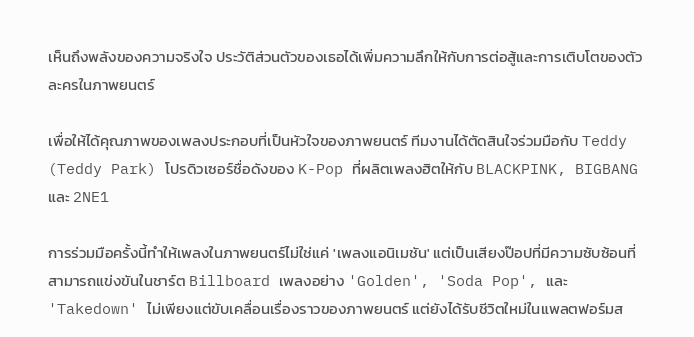เห็นถึงพลังของความจริงใจ ประวัติส่วนตัวของเธอได้เพิ่มความลึกให้กับการต่อสู้และการเติบโตของตัวละครในภาพยนตร์

เพื่อให้ได้คุณภาพของเพลงประกอบที่เป็นหัวใจของภาพยนตร์ ทีมงานได้ตัดสินใจร่วมมือกับ Teddy (Teddy Park) โปรดิวเซอร์ชื่อดังของ K-Pop ที่ผลิตเพลงฮิตให้กับ BLACKPINK, BIGBANG และ 2NE1

การร่วมมือครั้งนี้ทำให้เพลงในภาพยนตร์ไม่ใช่แค่ 'เพลงแอนิเมชัน' แต่เป็นเสียงป๊อปที่มีความซับซ้อนที่สามารถแข่งขันในชาร์ต Billboard เพลงอย่าง 'Golden', 'Soda Pop', และ 'Takedown' ไม่เพียงแต่ขับเคลื่อนเรื่องราวของภาพยนตร์ แต่ยังได้รับชีวิตใหม่ในแพลตฟอร์มส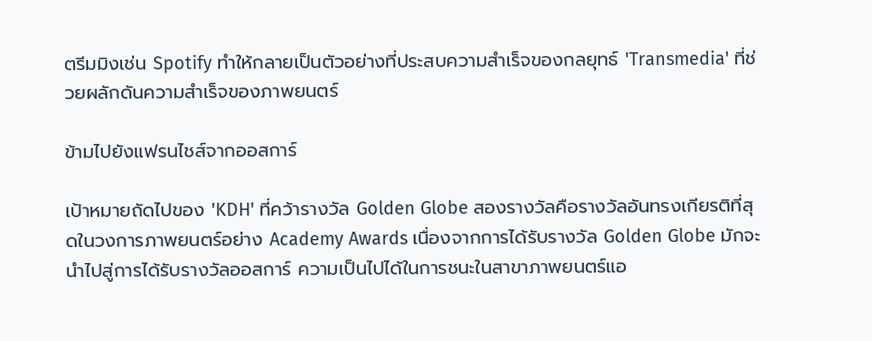ตรีมมิงเช่น Spotify ทำให้กลายเป็นตัวอย่างที่ประสบความสำเร็จของกลยุทธ์ 'Transmedia' ที่ช่วยผลักดันความสำเร็จของภาพยนตร์

ข้ามไปยังแฟรนไชส์จากออสการ์

เป้าหมายถัดไปของ 'KDH' ที่คว้ารางวัล Golden Globe สองรางวัลคือรางวัลอันทรงเกียรติที่สุดในวงการภาพยนตร์อย่าง Academy Awards เนื่องจากการได้รับรางวัล Golden Globe มักจะนำไปสู่การได้รับรางวัลออสการ์ ความเป็นไปได้ในการชนะในสาขาภาพยนตร์แอ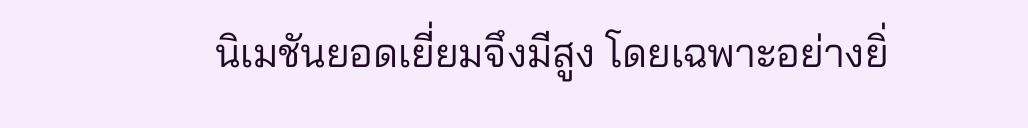นิเมชันยอดเยี่ยมจึงมีสูง โดยเฉพาะอย่างยิ่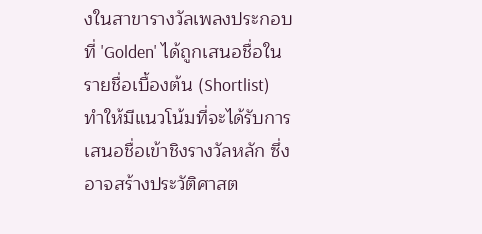งในสาขารางวัลเพลงประกอบที่ 'Golden' ได้ถูกเสนอชื่อในรายชื่อเบื้องต้น (Shortlist) ทำให้มีแนวโน้มที่จะได้รับการเสนอชื่อเข้าชิงรางวัลหลัก ซึ่งอาจสร้างประวัติศาสต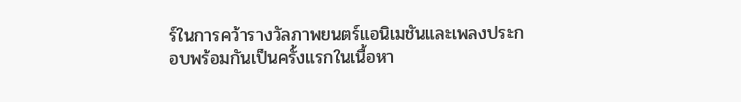ร์ในการคว้ารางวัลภาพยนตร์แอนิเมชันและเพลงประกอบพร้อมกันเป็นครั้งแรกในเนื้อหา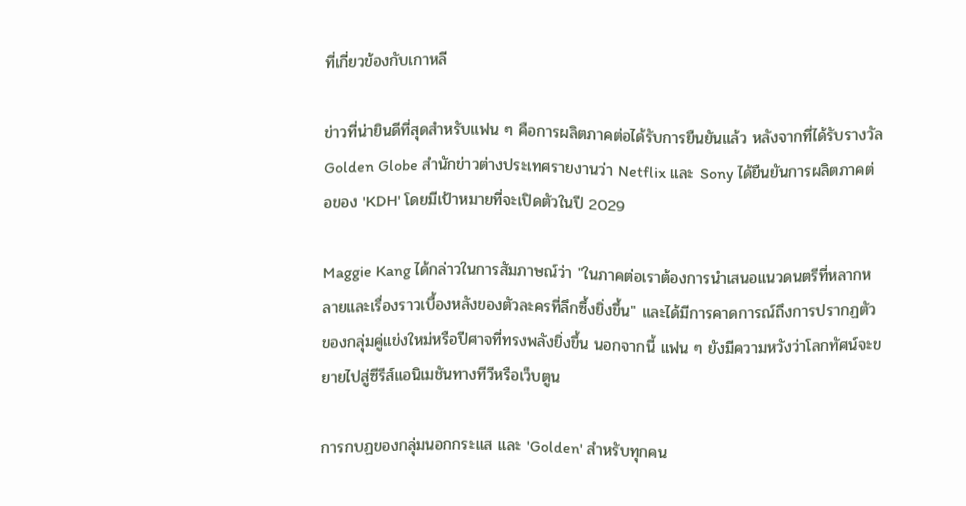ที่เกี่ยวข้องกับเกาหลี

ข่าวที่น่ายินดีที่สุดสำหรับแฟน ๆ คือการผลิตภาคต่อได้รับการยืนยันแล้ว หลังจากที่ได้รับรางวัล Golden Globe สำนักข่าวต่างประเทศรายงานว่า Netflix และ Sony ได้ยืนยันการผลิตภาคต่อของ 'KDH' โดยมีเป้าหมายที่จะเปิดตัวในปี 2029

Maggie Kang ได้กล่าวในการสัมภาษณ์ว่า "ในภาคต่อเราต้องการนำเสนอแนวดนตรีที่หลากหลายและเรื่องราวเบื้องหลังของตัวละครที่ลึกซึ้งยิ่งขึ้น" และได้มีการคาดการณ์ถึงการปรากฏตัวของกลุ่มคู่แข่งใหม่หรือปีศาจที่ทรงพลังยิ่งขึ้น นอกจากนี้ แฟน ๆ ยังมีความหวังว่าโลกทัศน์จะขยายไปสู่ซีรีส์แอนิเมชันทางทีวีหรือเว็บตูน

การกบฏของกลุ่มนอกกระแส และ 'Golden' สำหรับทุกคน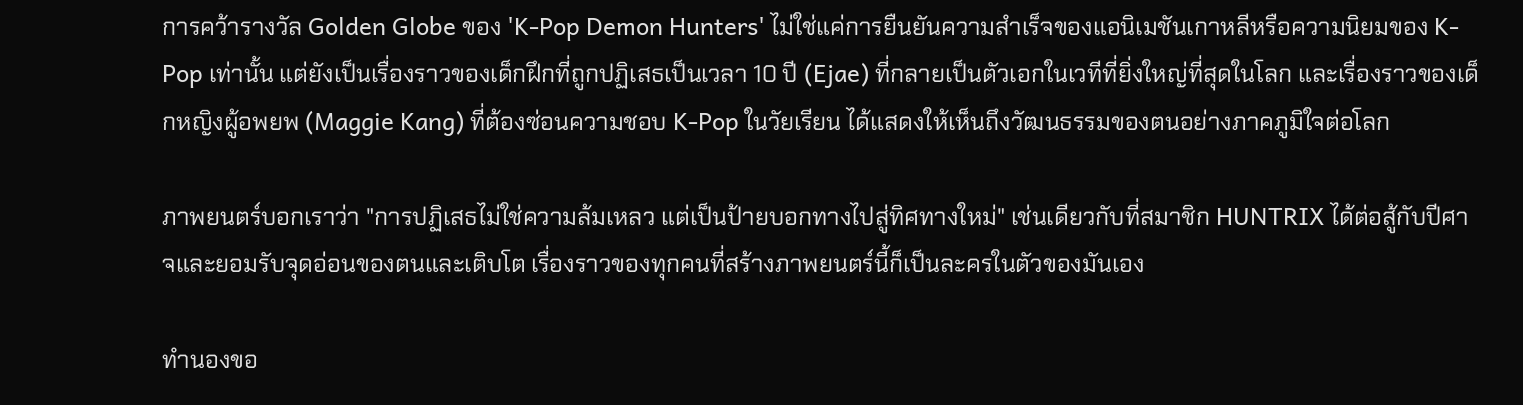การคว้ารางวัล Golden Globe ของ 'K-Pop Demon Hunters' ไม่ใช่แค่การยืนยันความสำเร็จของแอนิเมชันเกาหลีหรือความนิยมของ K-Pop เท่านั้น แต่ยังเป็นเรื่องราวของเด็กฝึกที่ถูกปฏิเสธเป็นเวลา 10 ปี (Ejae) ที่กลายเป็นตัวเอกในเวทีที่ยิ่งใหญ่ที่สุดในโลก และเรื่องราวของเด็กหญิงผู้อพยพ (Maggie Kang) ที่ต้องซ่อนความชอบ K-Pop ในวัยเรียน ได้แสดงให้เห็นถึงวัฒนธรรมของตนอย่างภาคภูมิใจต่อโลก

ภาพยนตร์บอกเราว่า "การปฏิเสธไม่ใช่ความล้มเหลว แต่เป็นป้ายบอกทางไปสู่ทิศทางใหม่" เช่นเดียวกับที่สมาชิก HUNTRIX ได้ต่อสู้กับปีศาจและยอมรับจุดอ่อนของตนและเติบโต เรื่องราวของทุกคนที่สร้างภาพยนตร์นี้ก็เป็นละครในตัวของมันเอง

ทำนองขอ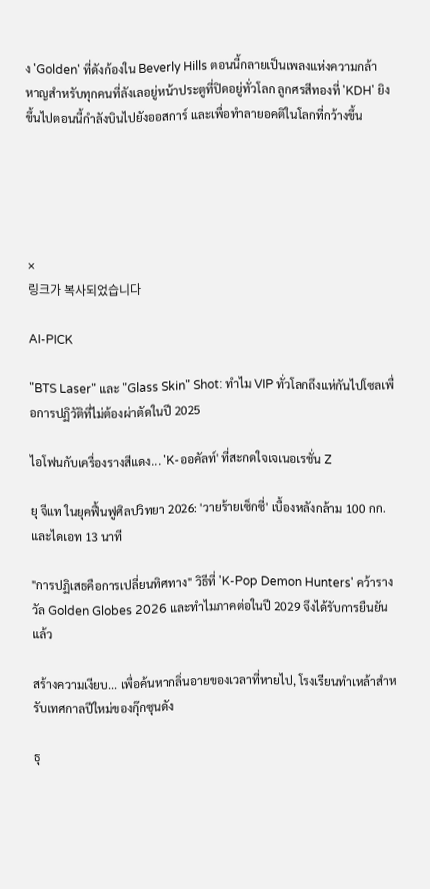ง 'Golden' ที่ดังก้องใน Beverly Hills ตอนนี้กลายเป็นเพลงแห่งความกล้าหาญสำหรับทุกคนที่ลังเลอยู่หน้าประตูที่ปิดอยู่ทั่วโลก ลูกศรสีทองที่ 'KDH' ยิงขึ้นไปตอนนี้กำลังบินไปยังออสการ์ และเพื่อทำลายอคติในโลกที่กว้างขึ้น





×
링크가 복사되었습니다

AI-PICK

"BTS Laser" และ "Glass Skin" Shot: ทำไม VIP ทั่วโลกถึงแห่กันไปโซลเพื่อการปฏิวัติที่ไม่ต้องผ่าตัดในปี 2025

ไอโฟนกับเครื่องรางสีแดง... 'K-ออคัลท์' ที่สะกดใจเจเนอเรชั่น Z

ยุ จีแท ในยุคฟื้นฟูศิลปวิทยา 2026: 'วายร้ายเซ็กซี่' เบื้องหลังกล้าม 100 กก. และไดเอท 13 นาที

"การปฏิเสธคือการเปลี่ยนทิศทาง" วิธีที่ 'K-Pop Demon Hunters' คว้ารางวัล Golden Globes 2026 และทำไมภาคต่อในปี 2029 จึงได้รับการยืนยันแล้ว

สร้างความเงียบ... เพื่อค้นหากลิ่นอายของเวลาที่หายไป, โรงเรียนทำเหล้าสำหรับเทศกาลปีใหม่ของกุ๊กซุนดัง

ธุ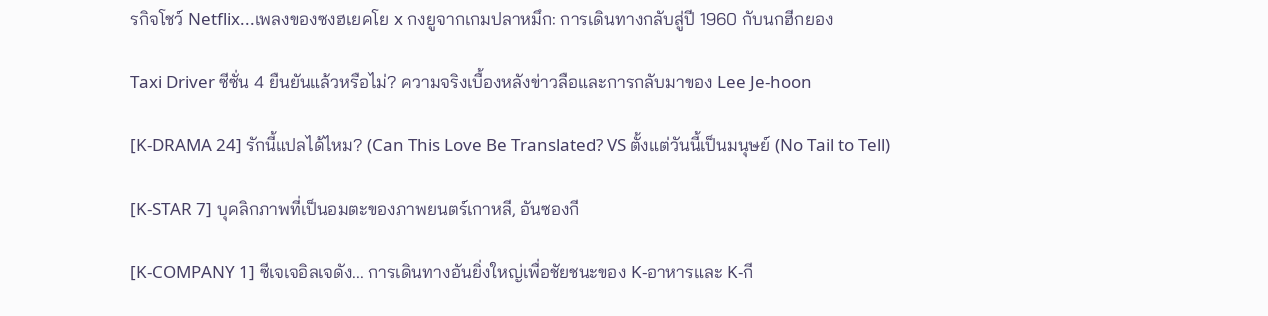รกิจโชว์ Netflix...เพลงของซงฮเยคโย x กงยูจากเกมปลาหมึก: การเดินทางกลับสู่ปี 1960 กับนกฮีกยอง

Taxi Driver ซีซั่น 4 ยืนยันแล้วหรือไม่? ความจริงเบื้องหลังข่าวลือและการกลับมาของ Lee Je-hoon

[K-DRAMA 24] รักนี้แปลได้ไหม? (Can This Love Be Translated? VS ตั้งแต่วันนี้เป็นมนุษย์ (No Tail to Tell)

[K-STAR 7] บุคลิกภาพที่เป็นอมตะของภาพยนตร์เกาหลี, อันซองกี

[K-COMPANY 1] ซีเจเจอิลเจดัง... การเดินทางอันยิ่งใหญ่เพื่อชัยชนะของ K-อาหารและ K-กี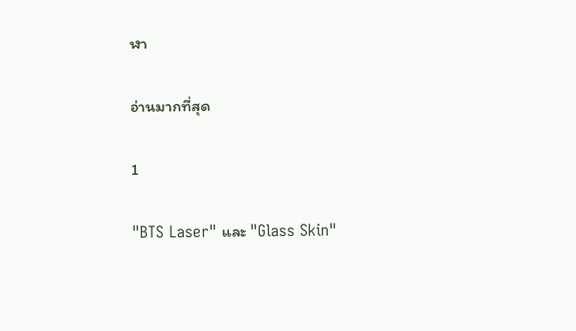ฬา

อ่านมากที่สุด

1

"BTS Laser" และ "Glass Skin"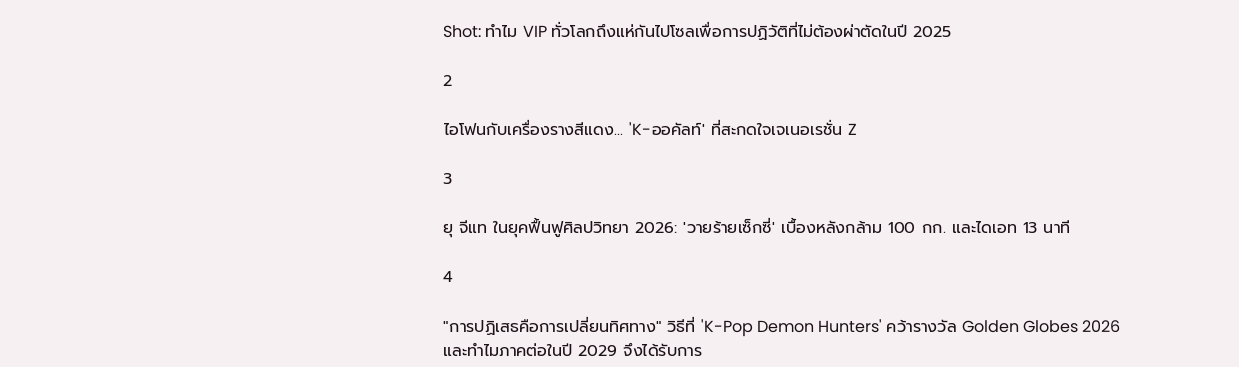Shot: ทำไม VIP ทั่วโลกถึงแห่กันไปโซลเพื่อการปฏิวัติที่ไม่ต้องผ่าตัดในปี 2025

2

ไอโฟนกับเครื่องรางสีแดง... 'K-ออคัลท์' ที่สะกดใจเจเนอเรชั่น Z

3

ยุ จีแท ในยุคฟื้นฟูศิลปวิทยา 2026: 'วายร้ายเซ็กซี่' เบื้องหลังกล้าม 100 กก. และไดเอท 13 นาที

4

"การปฏิเสธคือการเปลี่ยนทิศทาง" วิธีที่ 'K-Pop Demon Hunters' คว้ารางวัล Golden Globes 2026 และทำไมภาคต่อในปี 2029 จึงได้รับการ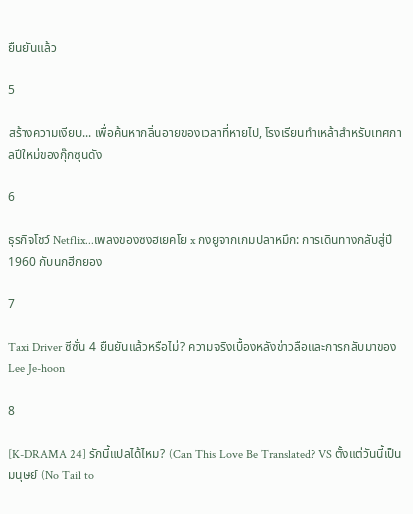ยืนยันแล้ว

5

สร้างความเงียบ... เพื่อค้นหากลิ่นอายของเวลาที่หายไป, โรงเรียนทำเหล้าสำหรับเทศกาลปีใหม่ของกุ๊กซุนดัง

6

ธุรกิจโชว์ Netflix...เพลงของซงฮเยคโย x กงยูจากเกมปลาหมึก: การเดินทางกลับสู่ปี 1960 กับนกฮีกยอง

7

Taxi Driver ซีซั่น 4 ยืนยันแล้วหรือไม่? ความจริงเบื้องหลังข่าวลือและการกลับมาของ Lee Je-hoon

8

[K-DRAMA 24] รักนี้แปลได้ไหม? (Can This Love Be Translated? VS ตั้งแต่วันนี้เป็นมนุษย์ (No Tail to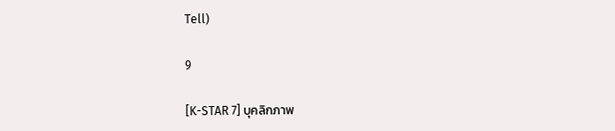Tell)

9

[K-STAR 7] บุคลิกภาพ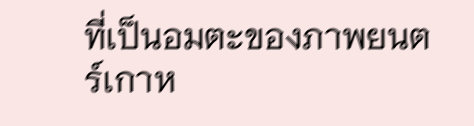ที่เป็นอมตะของภาพยนตร์เกาห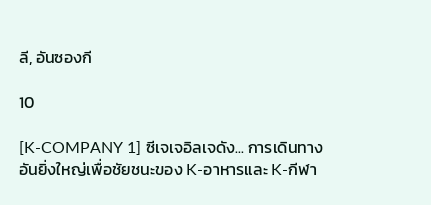ลี, อันซองกี

10

[K-COMPANY 1] ซีเจเจอิลเจดัง... การเดินทางอันยิ่งใหญ่เพื่อชัยชนะของ K-อาหารและ K-กีฬา